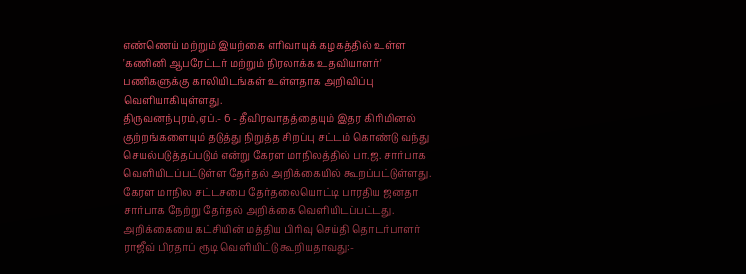எண்ணெய் மற்றும் இயற்கை எரிவாயுக் கழகத்தில் உள்ள 'கணினி ஆபரேட்டர் மற்றும் நிரலாக்க உதவியாளர்' பணிகளுக்கு காலியிடங்கள் உள்ளதாக அறிவிப்பு வெளியாகியுள்ளது.
திருவனந்புரம்,ஏப்.- 6 - தீவிரவாதத்தையும் இதர கிரிமினல் குற்றங்களையும் தடுத்து நிறுத்த சிறப்பு சட்டம் கொண்டு வந்து செயல்படுத்தப்படும் என்று கேரள மாநிலத்தில் பா.ஜ. சார்பாக வெளியிடப்பட்டுள்ள தேர்தல் அறிக்கையில் கூறப்பட்டுள்ளது. கேரள மாநில சட்டசபை தேர்தலையொட்டி பாரதிய ஜனதா சார்பாக நேற்று தேர்தல் அறிக்கை வெளியிடப்பட்டது. அறிக்கையை கட்சியின் மத்திய பிரிவு செய்தி தொடர்பாளர் ராஜீவ் பிரதாப் ரூடி வெளியிட்டு கூறியதாவது:-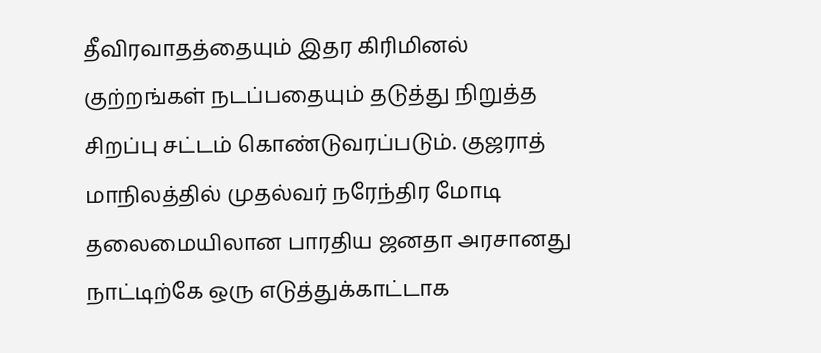தீவிரவாதத்தையும் இதர கிரிமினல் குற்றங்கள் நடப்பதையும் தடுத்து நிறுத்த சிறப்பு சட்டம் கொண்டுவரப்படும். குஜராத் மாநிலத்தில் முதல்வர் நரேந்திர மோடி தலைமையிலான பாரதிய ஜனதா அரசானது நாட்டிற்கே ஒரு எடுத்துக்காட்டாக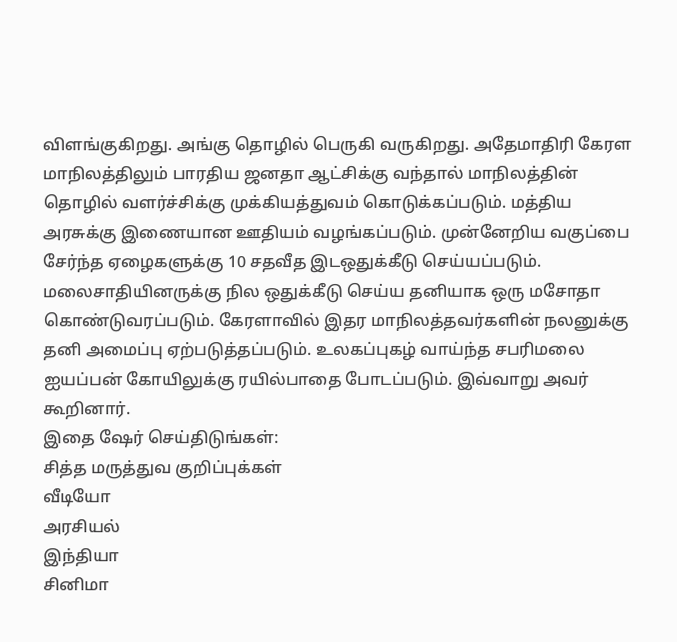விளங்குகிறது. அங்கு தொழில் பெருகி வருகிறது. அதேமாதிரி கேரள மாநிலத்திலும் பாரதிய ஜனதா ஆட்சிக்கு வந்தால் மாநிலத்தின் தொழில் வளர்ச்சிக்கு முக்கியத்துவம் கொடுக்கப்படும். மத்திய அரசுக்கு இணையான ஊதியம் வழங்கப்படும். முன்னேறிய வகுப்பை சேர்ந்த ஏழைகளுக்கு 10 சதவீத இடஒதுக்கீடு செய்யப்படும். மலைசாதியினருக்கு நில ஒதுக்கீடு செய்ய தனியாக ஒரு மசோதா கொண்டுவரப்படும். கேரளாவில் இதர மாநிலத்தவர்களின் நலனுக்கு தனி அமைப்பு ஏற்படுத்தப்படும். உலகப்புகழ் வாய்ந்த சபரிமலை ஐயப்பன் கோயிலுக்கு ரயில்பாதை போடப்படும். இவ்வாறு அவர் கூறினார்.
இதை ஷேர் செய்திடுங்கள்:
சித்த மருத்துவ குறிப்புக்கள்
வீடியோ
அரசியல்
இந்தியா
சினிமா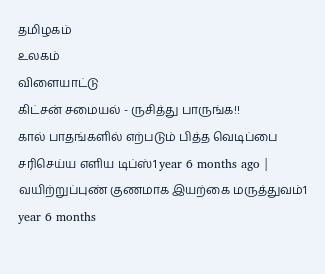தமிழகம்
உலகம்
விளையாட்டு
கிட்சன் சமையல் - ருசித்து பாருங்க!!
கால் பாதங்களில் எற்படும் பித்த வெடிப்பை சரிசெய்ய எளிய டிப்ஸ்1 year 6 months ago |
வயிற்றுப்புண் குணமாக இயற்கை மருத்துவம்1 year 6 months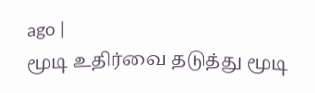ago |
மூடி உதிர்வை தடுத்து மூடி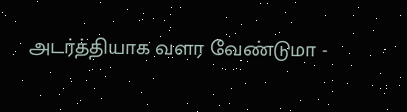அடர்த்தியாக வளர வேண்டுமா -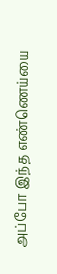அப்போ இந்த எண்ணெய்யை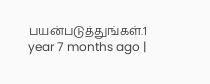பயன்படுத்துங்கள்.1 year 7 months ago |